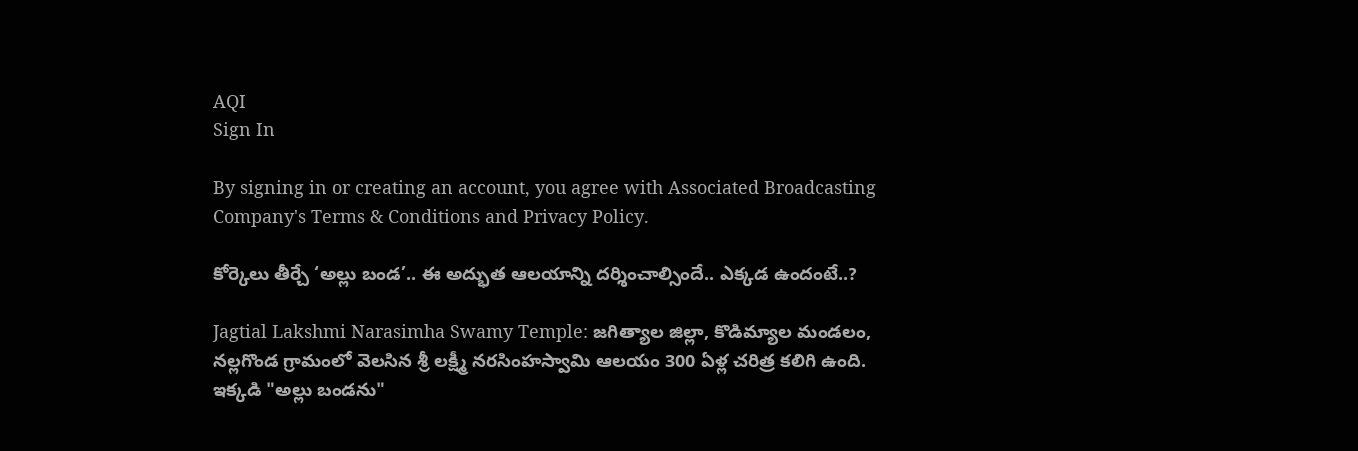AQI
Sign In

By signing in or creating an account, you agree with Associated Broadcasting Company's Terms & Conditions and Privacy Policy.

కోర్కెలు తీర్చే ‘అల్లు బండ’.. ఈ అద్భుత ఆలయాన్ని దర్శించాల్సిందే.. ఎక్కడ ఉందంటే..?

Jagtial Lakshmi Narasimha Swamy Temple: జగిత్యాల జిల్లా, కొడిమ్యాల మండలం, నల్లగొండ గ్రామంలో వెలసిన శ్రీ లక్ష్మీ నరసింహస్వామి ఆలయం 300 ఏళ్ల చరిత్ర కలిగి ఉంది. ఇక్కడి "అల్లు బండను"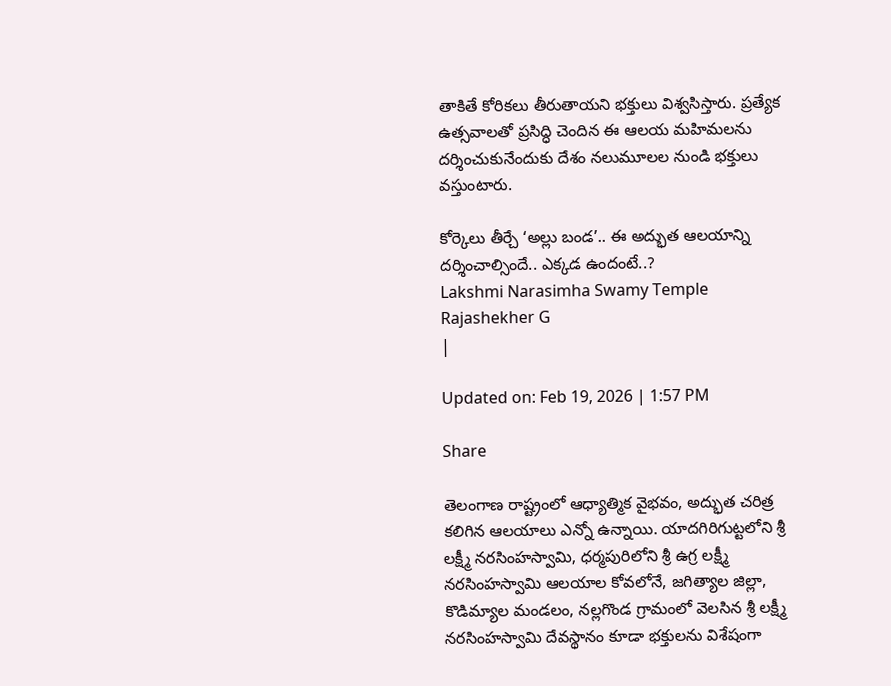తాకితే కోరికలు తీరుతాయని భక్తులు విశ్వసిస్తారు. ప్రత్యేక ఉత్సవాలతో ప్రసిద్ధి చెందిన ఈ ఆలయ మహిమలను దర్శించుకునేందుకు దేశం నలుమూలల నుండి భక్తులు వస్తుంటారు.

కోర్కెలు తీర్చే ‘అల్లు బండ’.. ఈ అద్భుత ఆలయాన్ని దర్శించాల్సిందే.. ఎక్కడ ఉందంటే..?
Lakshmi Narasimha Swamy Temple
Rajashekher G
|

Updated on: Feb 19, 2026 | 1:57 PM

Share

తెలంగాణ రాష్ట్రంలో ఆధ్యాత్మిక వైభవం, అద్భుత చరిత్ర కలిగిన ఆలయాలు ఎన్నో ఉన్నాయి. యాదగిరిగుట్టలోని శ్రీ లక్ష్మీ నరసింహస్వామి, ధర్మపురిలోని శ్రీ ఉగ్ర లక్ష్మీ నరసింహస్వామి ఆలయాల కోవలోనే, జగిత్యాల జిల్లా, కొడిమ్యాల మండలం, నల్లగొండ గ్రామంలో వెలసిన శ్రీ లక్ష్మీ నరసింహస్వామి దేవస్థానం కూడా భక్తులను విశేషంగా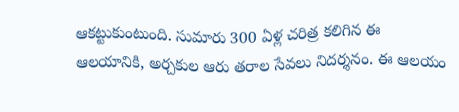ఆకట్టుకుంటుంది. సుమారు 300 ఏళ్ల చరిత్ర కలిగిన ఈ ఆలయానికి, అర్చకుల ఆరు తరాల సేవలు నిదర్శనం. ఈ ఆలయం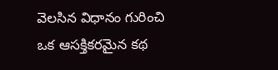వెలసిన విధానం గురించి ఒక ఆసక్తికరమైన కథ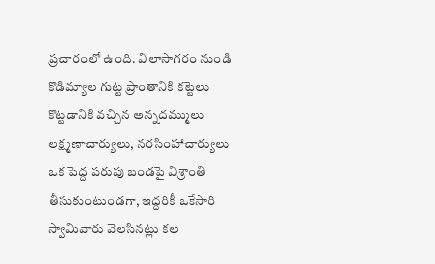ప్రచారంలో ఉంది. విలాసాగరం నుండి కొడిమ్యాల గుట్ట ప్రాంతానికి కట్టెలు కొట్టడానికి వచ్చిన అన్నదమ్ములు లక్ష్మణాచార్యులు, నరసింహాచార్యులు ఒక పెద్ద పరుపు బండపై విశ్రాంతి తీసుకుంటుండగా, ఇద్దరికీ ఒకేసారి స్వామివారు వెలసినట్లు కల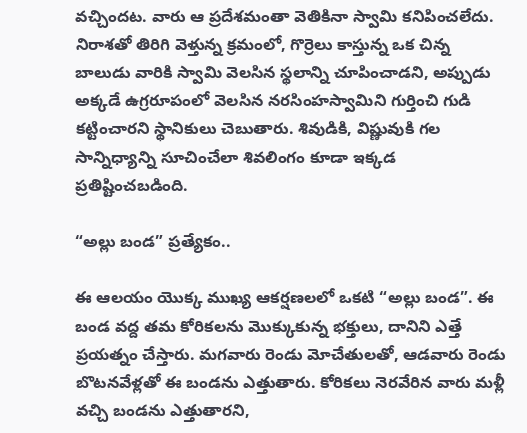వచ్చిందట. వారు ఆ ప్రదేశమంతా వెతికినా స్వామి కనిపించలేదు. నిరాశతో తిరిగి వెళ్తున్న క్రమంలో, గొర్రెలు కాస్తున్న ఒక చిన్న బాలుడు వారికి స్వామి వెలసిన స్థలాన్ని చూపించాడని, అప్పుడు అక్కడే ఉగ్రరూపంలో వెలసిన నరసింహస్వామిని గుర్తించి గుడి కట్టించారని స్థానికులు చెబుతారు. శివుడికి, విష్ణువుకి గల సాన్నిధ్యాన్ని సూచించేలా శివలింగం కూడా ఇక్కడ ప్రతిష్టించబడింది.

“అల్లు బండ” ప్రత్యేకం..

ఈ ఆలయం యొక్క ముఖ్య ఆకర్షణలలో ఒకటి “అల్లు బండ”. ఈ బండ వద్ద తమ కోరికలను మొక్కుకున్న భక్తులు, దానిని ఎత్తే ప్రయత్నం చేస్తారు. మగవారు రెండు మోచేతులతో, ఆడవారు రెండు బొటనవేళ్లతో ఈ బండను ఎత్తుతారు. కోరికలు నెరవేరిన వారు మళ్లీ వచ్చి బండను ఎత్తుతారని,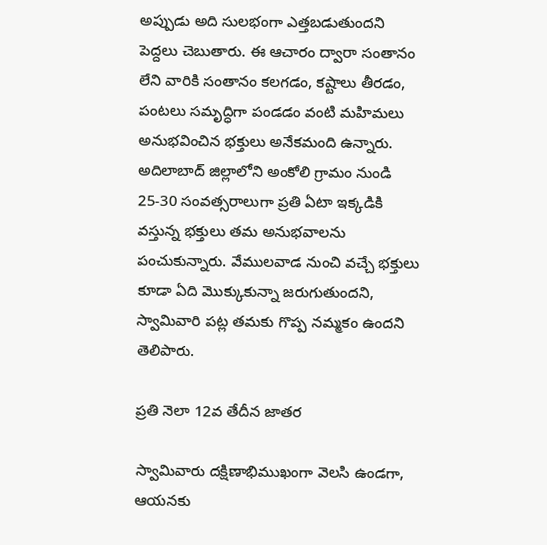అప్పుడు అది సులభంగా ఎత్తబడుతుందని పెద్దలు చెబుతారు. ఈ ఆచారం ద్వారా సంతానం లేని వారికి సంతానం కలగడం, కష్టాలు తీరడం, పంటలు సమృద్ధిగా పండడం వంటి మహిమలు అనుభవించిన భక్తులు అనేకమంది ఉన్నారు. అదిలాబాద్ జిల్లాలోని అంకోలి గ్రామం నుండి 25-30 సంవత్సరాలుగా ప్రతి ఏటా ఇక్కడికి వస్తున్న భక్తులు తమ అనుభవాలను పంచుకున్నారు. వేములవాడ నుంచి వచ్చే భక్తులు కూడా ఏది మొక్కుకున్నా జరుగుతుందని, స్వామివారి పట్ల తమకు గొప్ప నమ్మకం ఉందని తెలిపారు.

ప్రతి నెలా 12వ తేదీన జాతర

స్వామివారు దక్షిణాభిముఖంగా వెలసి ఉండగా, ఆయనకు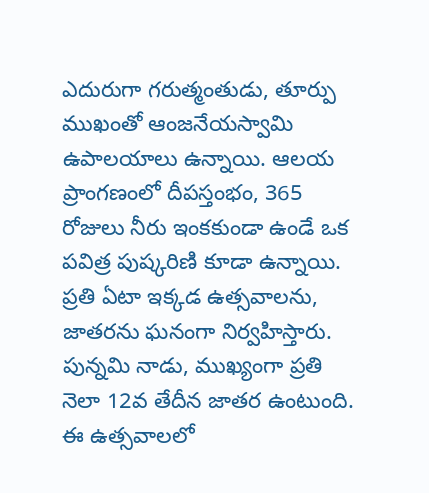ఎదురుగా గరుత్మంతుడు, తూర్పు ముఖంతో ఆంజనేయస్వామి ఉపాలయాలు ఉన్నాయి. ఆలయ ప్రాంగణంలో దీపస్తంభం, 365 రోజులు నీరు ఇంకకుండా ఉండే ఒక పవిత్ర పుష్కరిణి కూడా ఉన్నాయి. ప్రతి ఏటా ఇక్కడ ఉత్సవాలను, జాతరను ఘనంగా నిర్వహిస్తారు. పున్నమి నాడు, ముఖ్యంగా ప్రతి నెలా 12వ తేదీన జాతర ఉంటుంది. ఈ ఉత్సవాలలో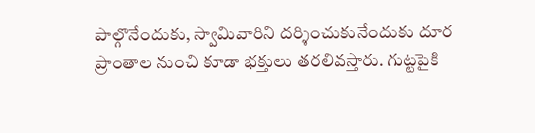పాల్గొనేందుకు, స్వామివారిని దర్శించుకునేందుకు దూర ప్రాంతాల నుంచి కూడా భక్తులు తరలివస్తారు. గుట్టపైకి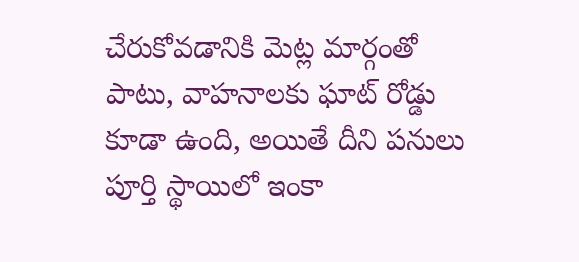చేరుకోవడానికి మెట్ల మార్గంతో పాటు, వాహనాలకు ఘాట్ రోడ్డు కూడా ఉంది, అయితే దీని పనులు పూర్తి స్థాయిలో ఇంకా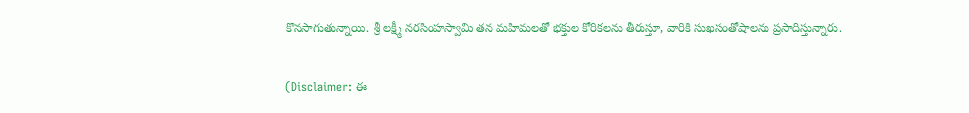కొనసాగుతున్నాయి. శ్రీ లక్ష్మీ నరసింహస్వామి తన మహిమలతో భక్తుల కోరికలను తీరుస్తూ, వారికి సుఖసంతోషాలను ప్రసాదిస్తున్నారు.

(Disclaimer: ఈ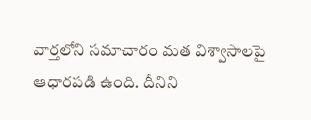వార్తలోని సమాచారం మత విశ్వాసాలపై ఆధారపడి ఉంది. దీనిని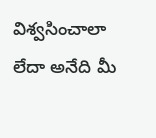విశ్వసించాలా లేదా అనేది మీ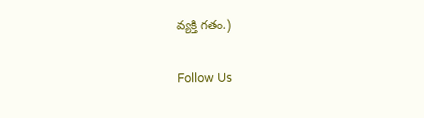వ్యక్తి గతం.)

Follow Us